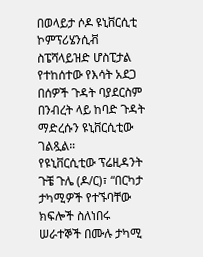በወላይታ ሶዶ ዩኒቨርሲቲ ኮምፕሪሄንሲቭ ስፔሻላይዝድ ሆስፒታል የተከሰተው የእሳት አደጋ በሰዎች ጉዳት ባያደርስም በንብረት ላይ ከባድ ጉዳት ማድረሱን ዩኒቨርሲቲው ገልጿል።
የዩኒቨርሲቲው ፕሬዚዳንት ጉቼ ጉሌ (ዶ/ር)፣ “በርካታ ታካሚዎች የተኙባቸው ክፍሎች ስለነበሩ ሠራተኞች በሙሉ ታካሚ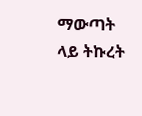ማውጣት ላይ ትኩረት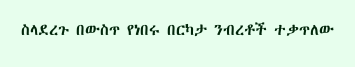ስላደረጉ በውስጥ የነበሩ በርካታ ንብረቶች ተቃጥለው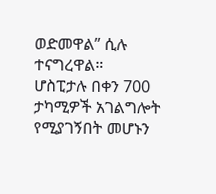ወድመዋል” ሲሉ ተናግረዋል።
ሆስፒታሉ በቀን 700 ታካሚዎች አገልግሎት የሚያገኝበት መሆኑን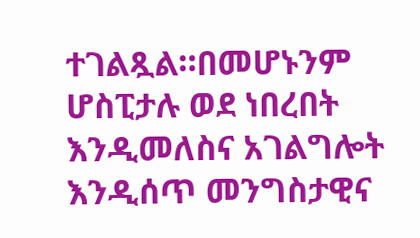ተገልጿል።በመሆኑንም ሆስፒታሉ ወደ ነበረበት እንዲመለስና አገልግሎት እንዲሰጥ መንግስታዊና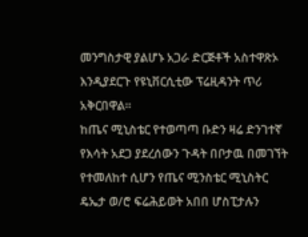መንግስታዊ ያልሆኑ አጋራ ድርጅቶች አስተዋጽኦ እንዲያደርጉ የዩኒቨርሲቲው ፕሬዚዳንት ጥሪ አቅርበዋል።
ከጤና ሚኒስቴር የተወጣጣ ቡድን ዛሬ ድንገተኛ የእሳት አደጋ ያደረሰውን ጉዳት በቦታዉ በመገኘት የተመለከተ ሲሆን የጤና ሚንስቴር ሚኒስትር ዴኤታ ወ/ሮ ፍሬሕይወት አበበ ሆስፒታሉን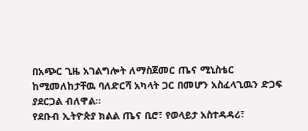በአጭር ጊዜ አገልግሎት ለማስጀመር ጤና ሚኒስቴር ከሚመለከታቸዉ ባለድርሻ አካላት ጋር በመሆን አስፈላጊዉን ድጋፍ ያደርጋል ብለዋል።
የደቡብ ኢትዮጵያ ክልል ጤና ቢሮ፣ የወላይታ አስተዳዳሪ፣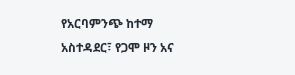የአርባምንጭ ከተማ አስተዳደር፣ የጋሞ ዞን አና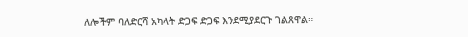ለሎችም ባለድርሻ አካላት ድጋፍ ድጋፍ እንደሚያደርጉ ገልጸዋል።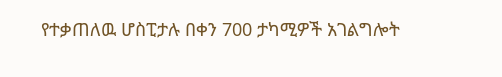የተቃጠለዉ ሆስፒታሉ በቀን 700 ታካሚዎች አገልግሎት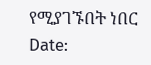የሚያገኙበት ነበር
Date: